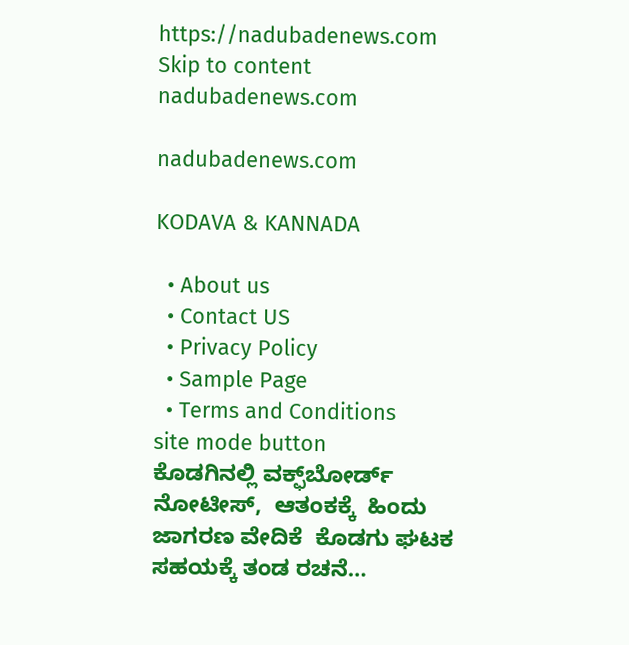https://nadubadenews.com
Skip to content
nadubadenews.com

nadubadenews.com

KODAVA & KANNADA

  • About us
  • Contact US
  • Privacy Policy
  • Sample Page
  • Terms and Conditions
site mode button
ಕೊಡಗಿನಲ್ಲಿ ವಕ್ಫ್‌ಬೋರ್ಡ್‌  ನೋಟೀಸ್‌,  ಆತಂಕಕ್ಕೆ  ಹಿಂದು ಜಾಗರಣ ವೇದಿಕೆ  ಕೊಡಗು ಘಟಕ ಸಹಯಕ್ಕೆ ತಂಡ ರಚನೆ…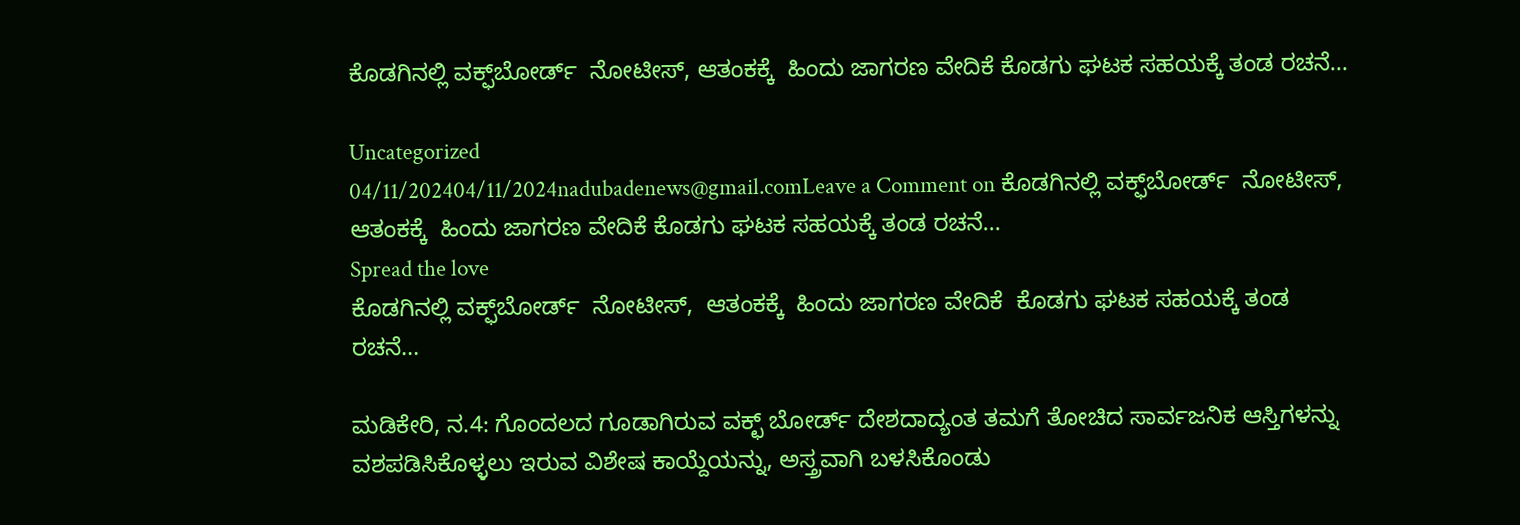ಕೊಡಗಿನಲ್ಲಿ ವಕ್ಫ್‌ಬೋರ್ಡ್‌  ನೋಟೀಸ್‌, ಆತಂಕಕ್ಕೆ  ಹಿಂದು ಜಾಗರಣ ವೇದಿಕೆ ಕೊಡಗು ಘಟಕ ಸಹಯಕ್ಕೆ ತಂಡ ರಚನೆ…

Uncategorized
04/11/202404/11/2024nadubadenews@gmail.comLeave a Comment on ಕೊಡಗಿನಲ್ಲಿ ವಕ್ಫ್‌ಬೋರ್ಡ್‌  ನೋಟೀಸ್‌, ಆತಂಕಕ್ಕೆ  ಹಿಂದು ಜಾಗರಣ ವೇದಿಕೆ ಕೊಡಗು ಘಟಕ ಸಹಯಕ್ಕೆ ತಂಡ ರಚನೆ…
Spread the love
ಕೊಡಗಿನಲ್ಲಿ ವಕ್ಫ್‌ಬೋರ್ಡ್‌  ನೋಟೀಸ್‌,  ಆತಂಕಕ್ಕೆ  ಹಿಂದು ಜಾಗರಣ ವೇದಿಕೆ  ಕೊಡಗು ಘಟಕ ಸಹಯಕ್ಕೆ ತಂಡ ರಚನೆ…

ಮಡಿಕೇರಿ, ನ.4: ಗೊಂದಲದ ಗೂಡಾಗಿರುವ ವಕ್ಛ್ ಬೋರ್ಡ್ ದೇಶದಾದ್ಯಂತ ತಮಗೆ ತೋಚಿದ ಸಾರ್ವಜನಿಕ ಆಸ್ತಿಗಳನ್ನು ವಶಪಡಿಸಿಕೊಳ್ಳಲು ಇರುವ ವಿಶೇಷ ಕಾಯ್ದೆಯನ್ನು, ಅಸ್ತ್ರವಾಗಿ ಬಳಸಿಕೊಂಡು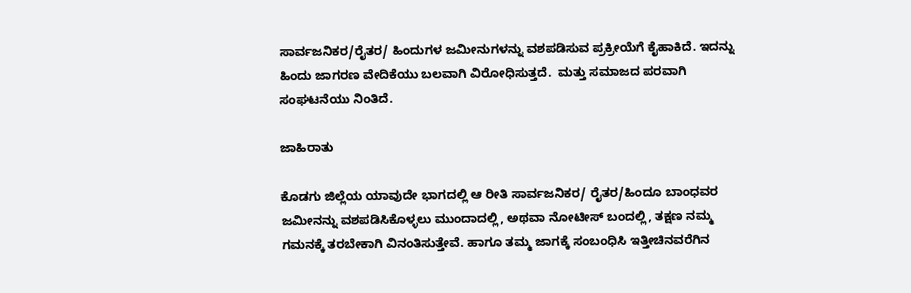ಸಾರ್ವಜನಿಕರ/ರೈತರ/ ಹಿಂದುಗಳ ಜಮೀನುಗಳನ್ನು ವಶಪಡಿಸುವ ಪ್ರಕ್ರೀಯೆಗೆ ಕೈಹಾಕಿದೆ. ಇದನ್ನು ಹಿಂದು ಜಾಗರಣ ವೇದಿಕೆಯು ಬಲವಾಗಿ ವಿರೋಧಿಸುತ್ತದೆ.  ಮತ್ತು ಸಮಾಜದ ಪರವಾಗಿ ಸಂಘಟನೆಯು ನಿಂತಿದೆ.

ಜಾಹಿರಾತು

ಕೊಡಗು ಜಿಲ್ಲೆಯ ಯಾವುದೇ ಭಾಗದಲ್ಲಿ ಆ ರೀತಿ ಸಾರ್ವಜನಿಕರ/ ರೈತರ/ಹಿಂದೂ ಬಾಂಧವರ ಜಮೀನನ್ನು ವಶಪಡಿಸಿಕೊಳ್ಳಲು ಮುಂದಾದಲ್ಲಿ, ಅಥವಾ ನೋಟೀಸ್ ಬಂದಲ್ಲಿ, ತಕ್ಷಣ ನಮ್ಮ ಗಮನಕ್ಕೆ ತರಬೇಕಾಗಿ ವಿನಂತಿಸುತ್ತೇವೆ. ಹಾಗೂ ತಮ್ಮ ಜಾಗಕ್ಕೆ ಸಂಬಂಧಿಸಿ ಇತ್ತೀಚಿನವರೆಗಿನ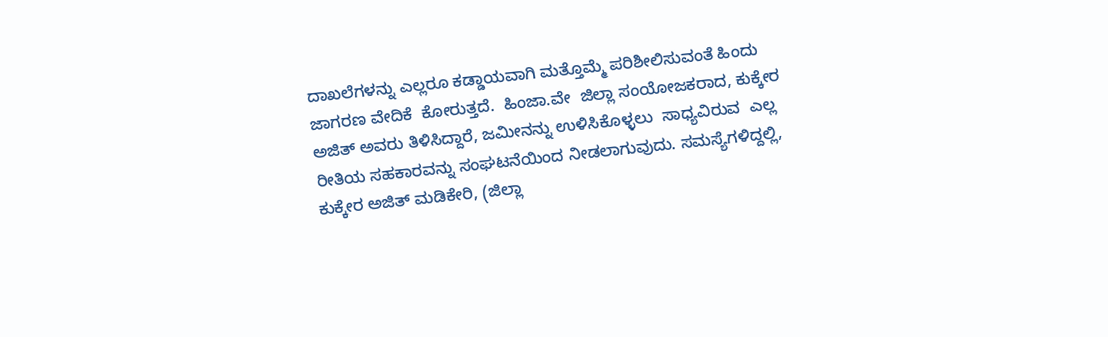ದಾಖಲೆಗಳನ್ನು ಎಲ್ಲರೂ ಕಡ್ಡಾಯವಾಗಿ ಮತ್ತೊಮ್ಮೆ ಪರಿಶೀಲಿಸುವಂತೆ ಹಿಂದು ಜಾಗರಣ ವೇದಿಕೆ  ಕೋರುತ್ತದೆ.  ಹಿಂಜಾ.ವೇ  ಜಿಲ್ಲಾ ಸಂಯೋಜಕರಾದ, ಕುಕ್ಕೇರ ಅಜಿತ್ ಅವರು ತಿಳಿಸಿದ್ದಾರೆ, ಜಮೀನನ್ನು ಉಳಿಸಿಕೊಳ್ಳಲು  ಸಾಧ್ಯವಿರುವ  ಎಲ್ಲ ರೀತಿಯ ಸಹಕಾರವನ್ನು ಸಂಘಟನೆಯಿಂದ ನೀಡಲಾಗುವುದು. ಸಮಸ್ಯೆಗಳಿದ್ದಲ್ಲಿ, ಕುಕ್ಕೇರ ಅಜಿತ್ ಮಡಿಕೇರಿ, (ಜಿಲ್ಲಾ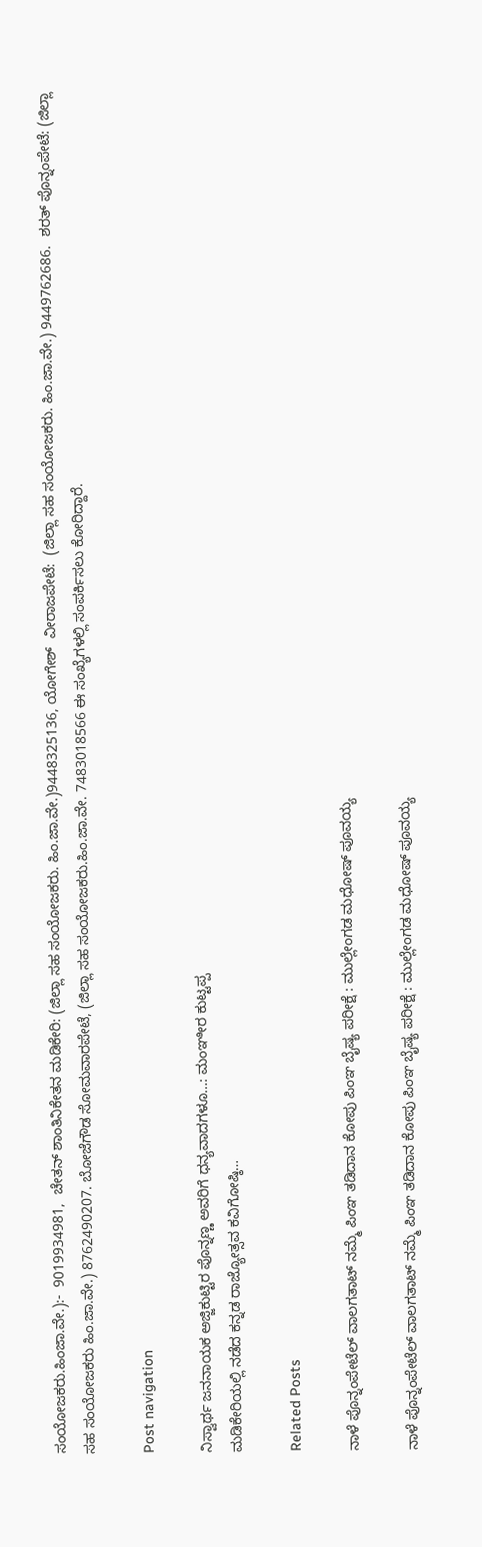ಸಂಯೋಜಕರು.ಹಿಂಜಾ.ವೇ.):-  9019934981,  ಚೇತನ್ ಶಾಂತಿನಿಕೇತನ ಮಡಿಕೇರಿ: (ಜಿಲ್ಲಾ ಸಹ ಸಂಯೋಜಕರು. ಹಿಂ.ಜಾ.ವೇ.)9448325136, ಯೋಗೇಶ್  ವೀರಾಜಪೇಟೆ:  (ಜಿಲ್ಲಾ ಸಹ ಸಂಯೋಜಕರು. ಹಿಂ.ಜಾ.ವೇ.) 9449762686.  ಶರತ್ ಪೊನ್ನಂಪೇಟೆ: (ಜಿಲ್ಲಾ ಸಹ ಸಂಯೋಜಕರು ಹಿಂ.ಜಾ.ವೇ.) 8762490207. ಬೋಜೆಗೌಡ ಸೋಮವಾರಪೇಟೆ, (ಜಿಲ್ಲಾ ಸಹ ಸಂಯೋಜಕರು.ಹಿಂ.ಜಾ.ವೇ. 7483018566 ಈ ಸಂಖ್ಯೆಗಳಲ್ಲಿ ಸಂಪರ್ಕಿಸಲು ಕೋರಿದ್ದಾರೆ.

Post navigation

ನಿಸ್ವಾರ್ಥ ಜನನಾಯಕ ಅಜ್ಜಿಕುಟ್ಟಿರ ಪೊನ್ನಣ್ಣ ಅವರಿಗೆ ಧನ್ಯವಾದಗಳೂ…: ಮಂಞೀರ ಕುಟ್ಟಪ್ಪ
ಮಡಿಕೇರಿಯಲ್ಲಿ ನಡೆದ ಕನ್ನಡ ರಾಜ್ಯೋತ್ಸವ ಕವಿಗೋಷ್ಠಿ…

Related Posts

ನಾಳೆ ಪೊನ್ನಂಪೇಟೆಲ್‌ ವಾಲಗತಾಟ್‌ ನಮ್ಮೆ ಪಿಂಞ ತಡಿದಾನ ಕೋಪು ಪಿಂಞ ಬೈಷ್ಯ ಪರೀಕ್ಷೆ : ಮುಲ್ಲೇಂಗಡ ಮಧೋಷ್‌ ಪೂವಯ್ಯ

ನಾಳೆ ಪೊನ್ನಂಪೇಟೆಲ್‌ ವಾಲಗತಾಟ್‌ ನಮ್ಮೆ ಪಿಂಞ ತಡಿದಾನ ಕೋಪು ಪಿಂಞ ಬೈಷ್ಯ ಪರೀಕ್ಷೆ : ಮುಲ್ಲೇಂಗಡ ಮಧೋಷ್‌ ಪೂವಯ್ಯ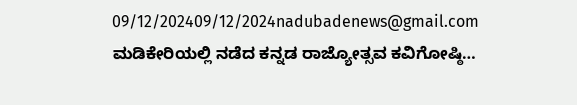09/12/202409/12/2024nadubadenews@gmail.com
ಮಡಿಕೇರಿಯಲ್ಲಿ ನಡೆದ ಕನ್ನಡ ರಾಜ್ಯೋತ್ಸವ ಕವಿಗೋಷ್ಠಿ…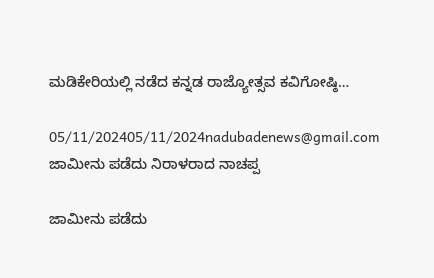ಮಡಿಕೇರಿಯಲ್ಲಿ ನಡೆದ ಕನ್ನಡ ರಾಜ್ಯೋತ್ಸವ ಕವಿಗೋಷ್ಠಿ…

05/11/202405/11/2024nadubadenews@gmail.com
ಜಾಮೀನು ಪಡೆದು ನಿರಾಳರಾದ ನಾಚಪ್ಪ

ಜಾಮೀನು ಪಡೆದು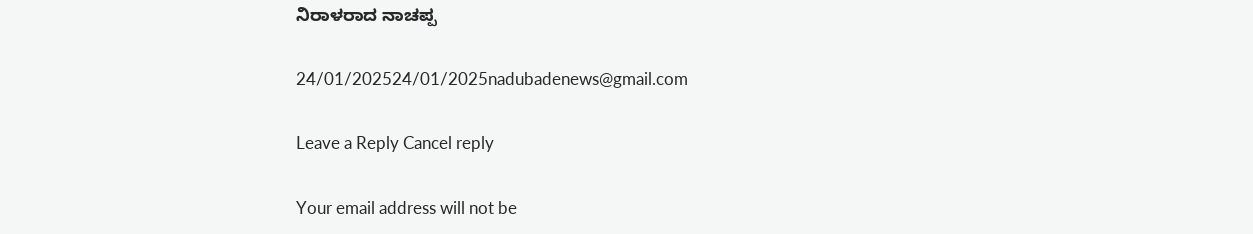ನಿರಾಳರಾದ ನಾಚಪ್ಪ

24/01/202524/01/2025nadubadenews@gmail.com

Leave a Reply Cancel reply

Your email address will not be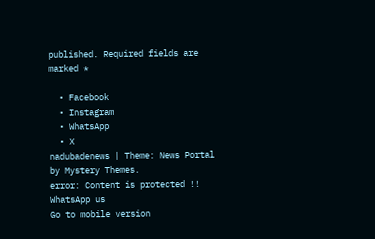published. Required fields are marked *

  • Facebook
  • Instagram
  • WhatsApp
  • X
nadubadenews | Theme: News Portal by Mystery Themes.
error: Content is protected !!
WhatsApp us
Go to mobile version